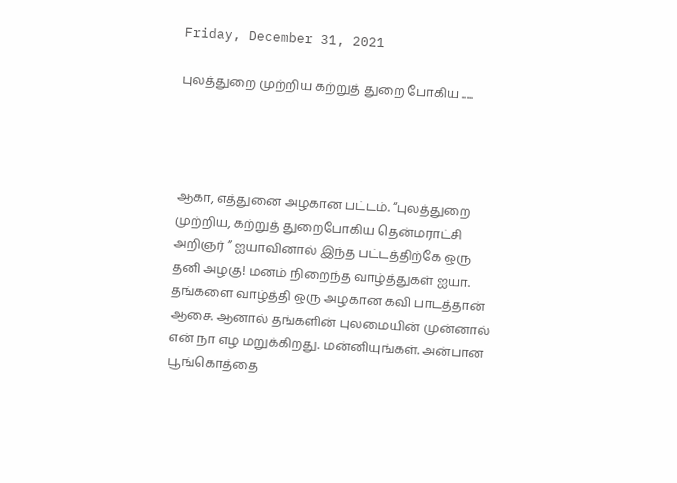Friday, December 31, 2021

புலத்துறை முற்றிய கற்றுத் துறை போகிய .....




ஆகா, எத்துனை அழகான பட்டம். “புலத்துறை முற்றிய, கற்றுத் துறைபோகிய தென்மராட்சி அறிஞர் ” ஐயாவினால் இந்த பட்டத்திற்கே ஒரு தனி அழகு! மனம் நிறைந்த வாழ்த்துகள் ஐயா. தங்களை வாழ்த்தி ஒரு அழகான கவி பாடத்தான் ஆசை. ஆனால் தங்களின் புலமையின் முன்னால் என் நா எழ மறுக்கிறது. மன்னியுங்கள். அன்பான பூங்கொத்தை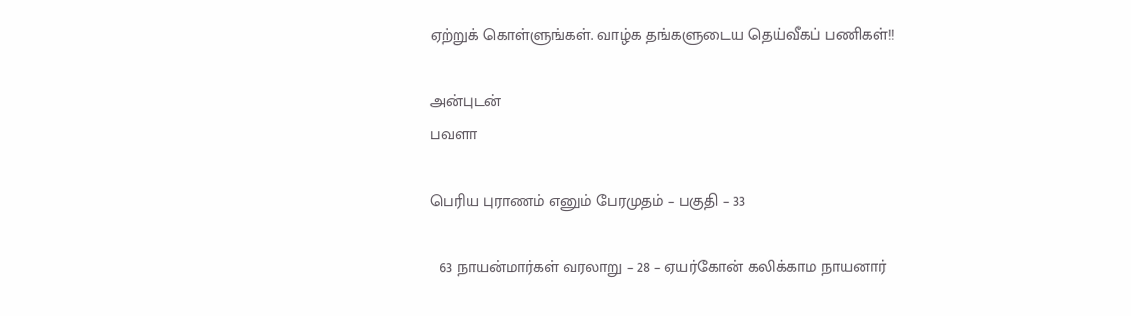ஏற்றுக் கொள்ளுங்கள். வாழ்க தங்களுடைய தெய்வீகப் பணிகள்!!

அன்புடன்
பவளா

பெரிய புராணம் எனும் பேரமுதம் – பகுதி – 33

  63 நாயன்மார்கள் வரலாறு – 28 – ஏயர்கோன் கலிக்காம நாயனார்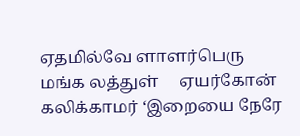ஏதமில்வே ளாளர்பெரு மங்க லத்துள்     ஏயர்கோன் கலிக்காமர் ‘இறையை நேரே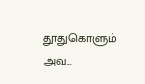தூதுகொளும் அவ...